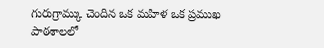గురుగ్రామ్కు చెందిన ఒక మహిళ ఒక ప్రముఖ పాఠశాలలో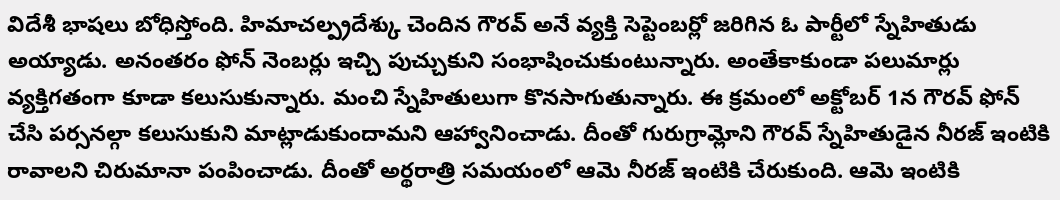విదేశీ భాషలు బోధిస్తోంది. హిమాచల్ప్రదేశ్కు చెందిన గౌరవ్ అనే వ్యక్తి సెప్టెంబర్లో జరిగిన ఓ పార్టీలో స్నేహితుడు అయ్యాడు. అనంతరం ఫోన్ నెంబర్లు ఇచ్చి పుచ్చుకుని సంభాషించుకుంటున్నారు. అంతేకాకుండా పలుమార్లు వ్యక్తిగతంగా కూడా కలుసుకున్నారు. మంచి స్నేహితులుగా కొనసాగుతున్నారు. ఈ క్రమంలో అక్టోబర్ 1న గౌరవ్ ఫోన్ చేసి పర్సనల్గా కలుసుకుని మాట్లాడుకుందామని ఆహ్వానించాడు. దీంతో గురుగ్రామ్లోని గౌరవ్ స్నేహితుడైన నీరజ్ ఇంటికి రావాలని చిరుమానా పంపించాడు. దీంతో అర్థరాత్రి సమయంలో ఆమె నీరజ్ ఇంటికి చేరుకుంది. ఆమె ఇంటికి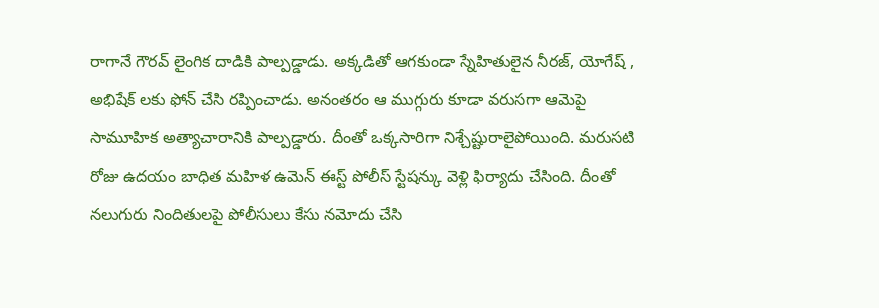రాగానే గౌరవ్ లైంగిక దాడికి పాల్పడ్డాడు. అక్కడితో ఆగకుండా స్నేహితులైన నీరజ్, యోగేష్ , అభిషేక్ లకు ఫోన్ చేసి రప్పించాడు. అనంతరం ఆ ముగ్గురు కూడా వరుసగా ఆమెపై సామూహిక అత్యాచారానికి పాల్పడ్డారు. దీంతో ఒక్కసారిగా నిశ్చేష్టురాలైపోయింది. మరుసటి రోజు ఉదయం బాధిత మహిళ ఉమెన్ ఈస్ట్ పోలీస్ స్టేషన్కు వెళ్లి ఫిర్యాదు చేసింది. దీంతో నలుగురు నిందితులపై పోలీసులు కేసు నమోదు చేసి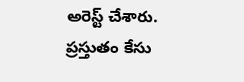అరెస్ట్ చేశారు. ప్రస్తుతం కేసు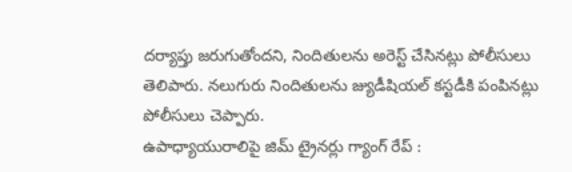దర్యాప్తు జరుగుతోందని, నిందితులను అరెస్ట్ చేసినట్లు పోలీసులు తెలిపారు. నలుగురు నిందితులను జ్యుడీషియల్ కస్టడీకి పంపినట్లు పోలీసులు చెప్పారు.
ఉపాధ్యాయురాలిపై జిమ్ ట్రైనర్లు గ్యాంగ్ రేప్ :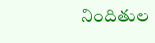నిందితుల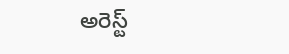అరెస్ట్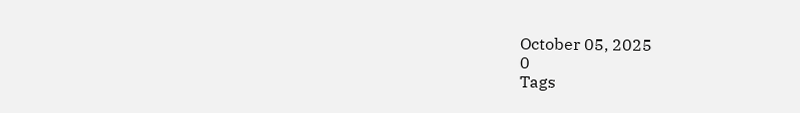October 05, 2025
0
Tags